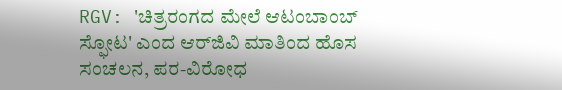RGV: 'ಚಿತ್ರರಂಗದ ಮೇಲೆ ಆಟಂಬಾಂಬ್ ಸ್ಫೋಟ' ಎಂದ ಆರ್‌ಜಿವಿ ಮಾತಿಂದ ಹೊಸ ಸಂಚಲನ, ಪರ-ವಿರೋಧ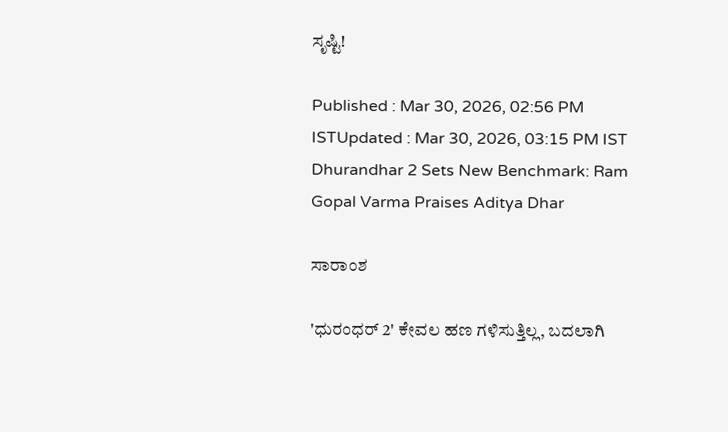ಸೃಷ್ಟಿ!

Published : Mar 30, 2026, 02:56 PM ISTUpdated : Mar 30, 2026, 03:15 PM IST
Dhurandhar 2 Sets New Benchmark: Ram Gopal Varma Praises Aditya Dhar

ಸಾರಾಂಶ

'ಧುರಂಧರ್ 2' ಕೇವಲ ಹಣ ಗಳಿಸುತ್ತಿಲ್ಲ, ಬದಲಾಗಿ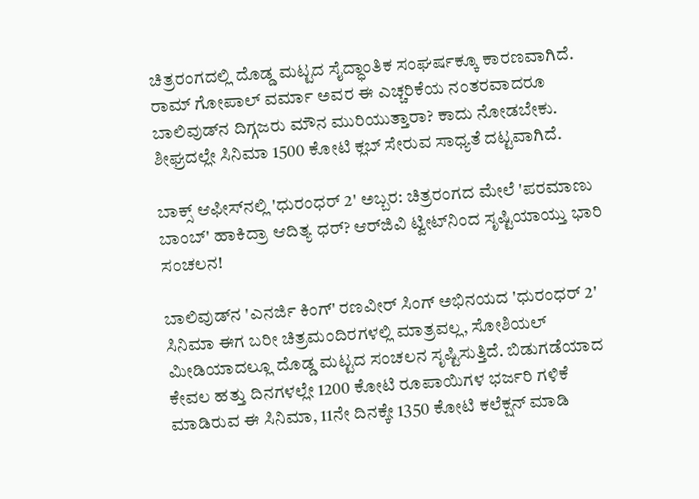ಚಿತ್ರರಂಗದಲ್ಲಿ ದೊಡ್ಡ ಮಟ್ಟದ ಸೈದ್ಧಾಂತಿಕ ಸಂಘರ್ಷಕ್ಕೂ ಕಾರಣವಾಗಿದೆ. ರಾಮ್ ಗೋಪಾಲ್ ವರ್ಮಾ ಅವರ ಈ ಎಚ್ಚರಿಕೆಯ ನಂತರವಾದರೂ ಬಾಲಿವುಡ್‌ನ ದಿಗ್ಗಜರು ಮೌನ ಮುರಿಯುತ್ತಾರಾ? ಕಾದು ನೋಡಬೇಕು. ಶೀಘ್ರದಲ್ಲೇ ಸಿನಿಮಾ 1500 ಕೋಟಿ ಕ್ಲಬ್ ಸೇರುವ ಸಾಧ್ಯತೆ ದಟ್ಟವಾಗಿದೆ.

ಬಾಕ್ಸ್ ಆಫೀಸ್‌ನಲ್ಲಿ 'ಧುರಂಧರ್ 2' ಅಬ್ಬರ: ಚಿತ್ರರಂಗದ ಮೇಲೆ 'ಪರಮಾಣು ಬಾಂಬ್' ಹಾಕಿದ್ರಾ ಆದಿತ್ಯ ಧರ್? ಆರ್‌ಜಿವಿ ಟ್ವೀಟ್‌ನಿಂದ ಸೃಷ್ಟಿಯಾಯ್ತು ಭಾರಿ ಸಂಚಲನ!

ಬಾಲಿವುಡ್‌ನ 'ಎನರ್ಜಿ ಕಿಂಗ್' ರಣವೀರ್ ಸಿಂಗ್ ಅಭಿನಯದ 'ಧುರಂಧರ್ 2' ಸಿನಿಮಾ ಈಗ ಬರೀ ಚಿತ್ರಮಂದಿರಗಳಲ್ಲಿ ಮಾತ್ರವಲ್ಲ, ಸೋಶಿಯಲ್ ಮೀಡಿಯಾದಲ್ಲೂ ದೊಡ್ಡ ಮಟ್ಟದ ಸಂಚಲನ ಸೃಷ್ಟಿಸುತ್ತಿದೆ. ಬಿಡುಗಡೆಯಾದ ಕೇವಲ ಹತ್ತು ದಿನಗಳಲ್ಲೇ 1200 ಕೋಟಿ ರೂಪಾಯಿಗಳ ಭರ್ಜರಿ ಗಳಿಕೆ ಮಾಡಿರುವ ಈ ಸಿನಿಮಾ, 11ನೇ ದಿನಕ್ಕೇ 1350 ಕೋಟಿ ಕಲೆಕ್ಷನ್ ಮಾಡಿ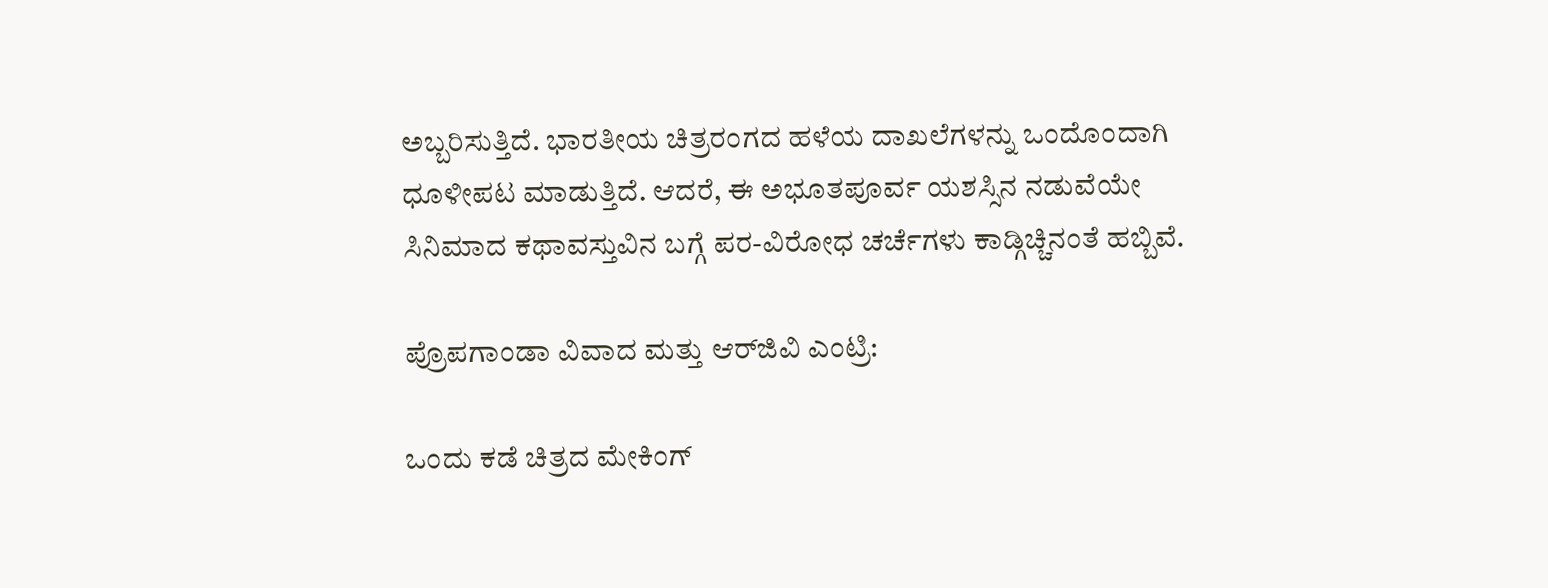ಅಬ್ಬರಿಸುತ್ತಿದೆ. ಭಾರತೀಯ ಚಿತ್ರರಂಗದ ಹಳೆಯ ದಾಖಲೆಗಳನ್ನು ಒಂದೊಂದಾಗಿ ಧೂಳೀಪಟ ಮಾಡುತ್ತಿದೆ. ಆದರೆ, ಈ ಅಭೂತಪೂರ್ವ ಯಶಸ್ಸಿನ ನಡುವೆಯೇ ಸಿನಿಮಾದ ಕಥಾವಸ್ತುವಿನ ಬಗ್ಗೆ ಪರ-ವಿರೋಧ ಚರ್ಚೆಗಳು ಕಾಡ್ಗಿಚ್ಚಿನಂತೆ ಹಬ್ಬಿವೆ.

ಪ್ರೊಪಗಾಂಡಾ ವಿವಾದ ಮತ್ತು ಆರ್‌ಜಿವಿ ಎಂಟ್ರಿ:

ಒಂದು ಕಡೆ ಚಿತ್ರದ ಮೇಕಿಂಗ್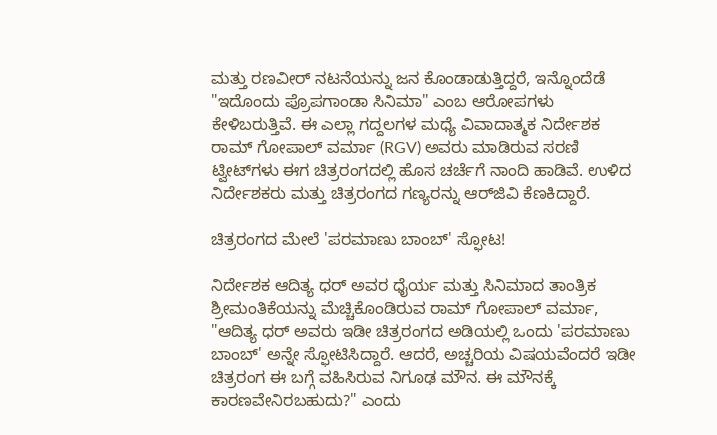ಮತ್ತು ರಣವೀರ್ ನಟನೆಯನ್ನು ಜನ ಕೊಂಡಾಡುತ್ತಿದ್ದರೆ, ಇನ್ನೊಂದೆಡೆ "ಇದೊಂದು ಪ್ರೊಪಗಾಂಡಾ ಸಿನಿಮಾ" ಎಂಬ ಆರೋಪಗಳು ಕೇಳಿಬರುತ್ತಿವೆ. ಈ ಎಲ್ಲಾ ಗದ್ದಲಗಳ ಮಧ್ಯೆ ವಿವಾದಾತ್ಮಕ ನಿರ್ದೇಶಕ ರಾಮ್ ಗೋಪಾಲ್ ವರ್ಮಾ (RGV) ಅವರು ಮಾಡಿರುವ ಸರಣಿ ಟ್ವೀಟ್‌ಗಳು ಈಗ ಚಿತ್ರರಂಗದಲ್ಲಿ ಹೊಸ ಚರ್ಚೆಗೆ ನಾಂದಿ ಹಾಡಿವೆ. ಉಳಿದ ನಿರ್ದೇಶಕರು ಮತ್ತು ಚಿತ್ರರಂಗದ ಗಣ್ಯರನ್ನು ಆರ್‌ಜಿವಿ ಕೆಣಕಿದ್ದಾರೆ.

ಚಿತ್ರರಂಗದ ಮೇಲೆ 'ಪರಮಾಣು ಬಾಂಬ್' ಸ್ಫೋಟ!

ನಿರ್ದೇಶಕ ಆದಿತ್ಯ ಧರ್ ಅವರ ಧೈರ್ಯ ಮತ್ತು ಸಿನಿಮಾದ ತಾಂತ್ರಿಕ ಶ್ರೀಮಂತಿಕೆಯನ್ನು ಮೆಚ್ಚಿಕೊಂಡಿರುವ ರಾಮ್ ಗೋಪಾಲ್ ವರ್ಮಾ, "ಆದಿತ್ಯ ಧರ್ ಅವರು ಇಡೀ ಚಿತ್ರರಂಗದ ಅಡಿಯಲ್ಲಿ ಒಂದು 'ಪರಮಾಣು ಬಾಂಬ್' ಅನ್ನೇ ಸ್ಫೋಟಿಸಿದ್ದಾರೆ. ಆದರೆ, ಅಚ್ಚರಿಯ ವಿಷಯವೆಂದರೆ ಇಡೀ ಚಿತ್ರರಂಗ ಈ ಬಗ್ಗೆ ವಹಿಸಿರುವ ನಿಗೂಢ ಮೌನ. ಈ ಮೌನಕ್ಕೆ ಕಾರಣವೇನಿರಬಹುದು?" ಎಂದು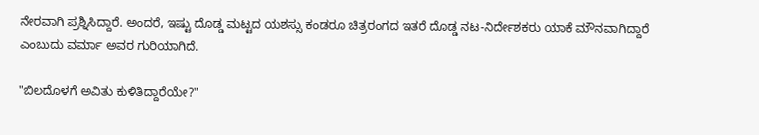ನೇರವಾಗಿ ಪ್ರಶ್ನಿಸಿದ್ದಾರೆ. ಅಂದರೆ, ಇಷ್ಟು ದೊಡ್ಡ ಮಟ್ಟದ ಯಶಸ್ಸು ಕಂಡರೂ ಚಿತ್ರರಂಗದ ಇತರೆ ದೊಡ್ಡ ನಟ-ನಿರ್ದೇಶಕರು ಯಾಕೆ ಮೌನವಾಗಿದ್ದಾರೆ ಎಂಬುದು ವರ್ಮಾ ಅವರ ಗುರಿಯಾಗಿದೆ.

"ಬಿಲದೊಳಗೆ ಅವಿತು ಕುಳಿತಿದ್ದಾರೆಯೇ?"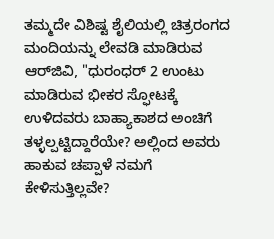ತಮ್ಮದೇ ವಿಶಿಷ್ಟ ಶೈಲಿಯಲ್ಲಿ ಚಿತ್ರರಂಗದ ಮಂದಿಯನ್ನು ಲೇವಡಿ ಮಾಡಿರುವ ಆರ್‌ಜಿವಿ, "ಧುರಂಧರ್‌ 2 ಉಂಟು ಮಾಡಿರುವ ಭೀಕರ ಸ್ಫೋಟಕ್ಕೆ ಉಳಿದವರು ಬಾಹ್ಯಾಕಾಶದ ಅಂಚಿಗೆ ತಳ್ಳಲ್ಪಟ್ಟಿದ್ದಾರೆಯೇ? ಅಲ್ಲಿಂದ ಅವರು ಹಾಕುವ ಚಪ್ಪಾಳೆ ನಮಗೆ ಕೇಳಿಸುತ್ತಿಲ್ಲವೇ?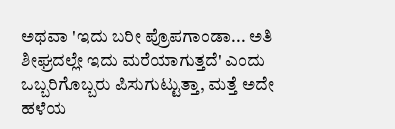ಅಥವಾ 'ಇದು ಬರೀ ಪ್ರೊಪಗಾಂಡಾ... ಅತಿ ಶೀಘ್ರದಲ್ಲೇ ಇದು ಮರೆಯಾಗುತ್ತದೆ' ಎಂದು ಒಬ್ಬರಿಗೊಬ್ಬರು ಪಿಸುಗುಟ್ಟುತ್ತಾ, ಮತ್ತೆ ಅದೇ ಹಳೆಯ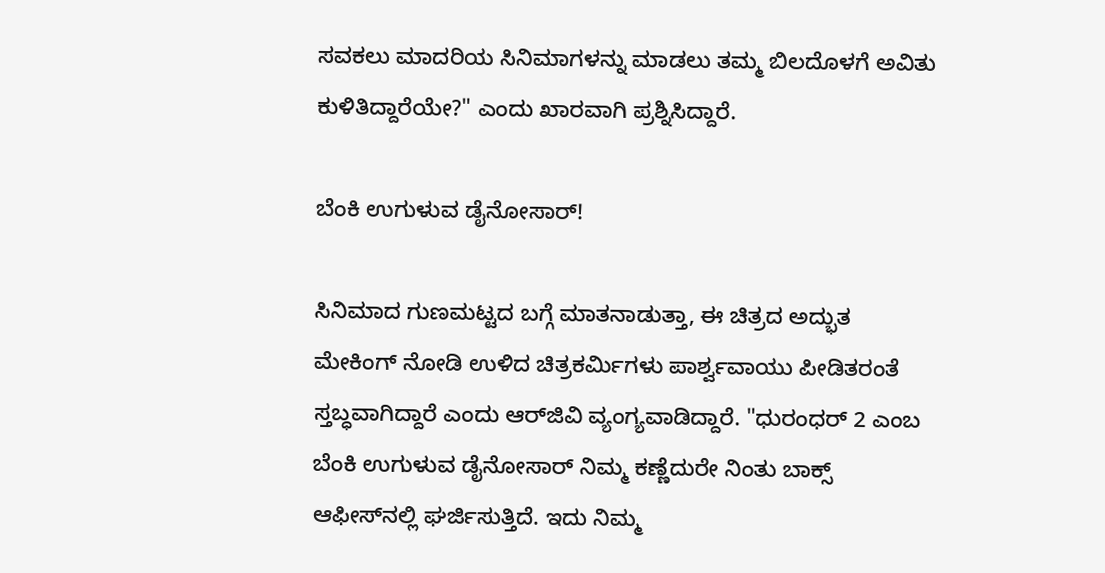ಸವಕಲು ಮಾದರಿಯ ಸಿನಿಮಾಗಳನ್ನು ಮಾಡಲು ತಮ್ಮ ಬಿಲದೊಳಗೆ ಅವಿತು ಕುಳಿತಿದ್ದಾರೆಯೇ?" ಎಂದು ಖಾರವಾಗಿ ಪ್ರಶ್ನಿಸಿದ್ದಾರೆ.

ಬೆಂಕಿ ಉಗುಳುವ ಡೈನೋಸಾರ್!

ಸಿನಿಮಾದ ಗುಣಮಟ್ಟದ ಬಗ್ಗೆ ಮಾತನಾಡುತ್ತಾ, ಈ ಚಿತ್ರದ ಅದ್ಭುತ ಮೇಕಿಂಗ್ ನೋಡಿ ಉಳಿದ ಚಿತ್ರಕರ್ಮಿಗಳು ಪಾರ್ಶ್ವವಾಯು ಪೀಡಿತರಂತೆ ಸ್ತಬ್ಧವಾಗಿದ್ದಾರೆ ಎಂದು ಆರ್‌ಜಿವಿ ವ್ಯಂಗ್ಯವಾಡಿದ್ದಾರೆ. "ಧುರಂಧರ್‌ 2 ಎಂಬ ಬೆಂಕಿ ಉಗುಳುವ ಡೈನೋಸಾರ್ ನಿಮ್ಮ ಕಣ್ಣೆದುರೇ ನಿಂತು ಬಾಕ್ಸ್ ಆಫೀಸ್‌ನಲ್ಲಿ ಘರ್ಜಿಸುತ್ತಿದೆ. ಇದು ನಿಮ್ಮ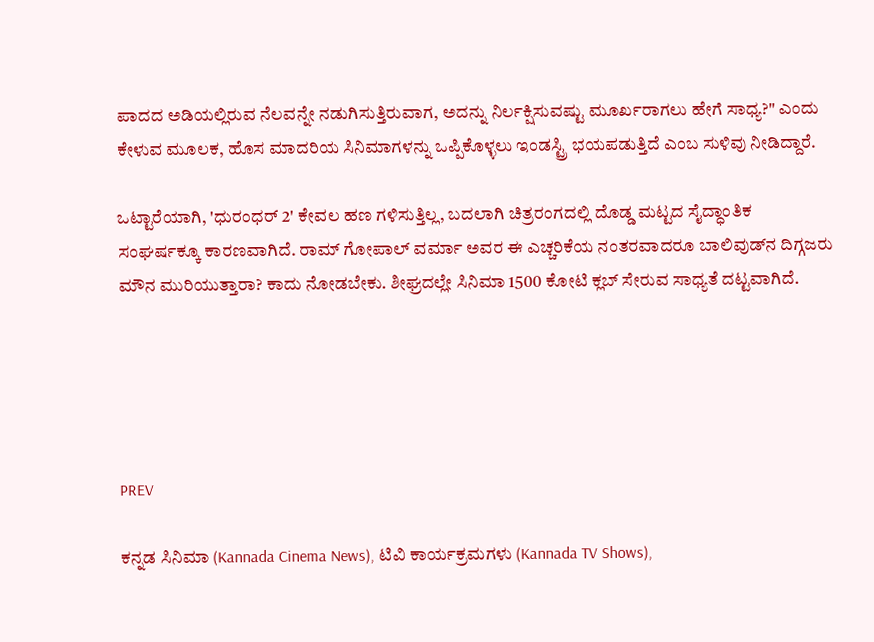ಪಾದದ ಅಡಿಯಲ್ಲಿರುವ ನೆಲವನ್ನೇ ನಡುಗಿಸುತ್ತಿರುವಾಗ, ಅದನ್ನು ನಿರ್ಲಕ್ಷಿಸುವಷ್ಟು ಮೂರ್ಖರಾಗಲು ಹೇಗೆ ಸಾಧ್ಯ?" ಎಂದು ಕೇಳುವ ಮೂಲಕ, ಹೊಸ ಮಾದರಿಯ ಸಿನಿಮಾಗಳನ್ನು ಒಪ್ಪಿಕೊಳ್ಳಲು ಇಂಡಸ್ಟ್ರಿ ಭಯಪಡುತ್ತಿದೆ ಎಂಬ ಸುಳಿವು ನೀಡಿದ್ದಾರೆ.

ಒಟ್ಟಾರೆಯಾಗಿ, 'ಧುರಂಧರ್ 2' ಕೇವಲ ಹಣ ಗಳಿಸುತ್ತಿಲ್ಲ, ಬದಲಾಗಿ ಚಿತ್ರರಂಗದಲ್ಲಿ ದೊಡ್ಡ ಮಟ್ಟದ ಸೈದ್ಧಾಂತಿಕ ಸಂಘರ್ಷಕ್ಕೂ ಕಾರಣವಾಗಿದೆ. ರಾಮ್ ಗೋಪಾಲ್ ವರ್ಮಾ ಅವರ ಈ ಎಚ್ಚರಿಕೆಯ ನಂತರವಾದರೂ ಬಾಲಿವುಡ್‌ನ ದಿಗ್ಗಜರು ಮೌನ ಮುರಿಯುತ್ತಾರಾ? ಕಾದು ನೋಡಬೇಕು. ಶೀಘ್ರದಲ್ಲೇ ಸಿನಿಮಾ 1500 ಕೋಟಿ ಕ್ಲಬ್ ಸೇರುವ ಸಾಧ್ಯತೆ ದಟ್ಟವಾಗಿದೆ.





PREV

ಕನ್ನಡ ಸಿನಿಮಾ (Kannada Cinema News), ಟಿವಿ ಕಾರ್ಯಕ್ರಮಗಳು (Kannada TV Shows),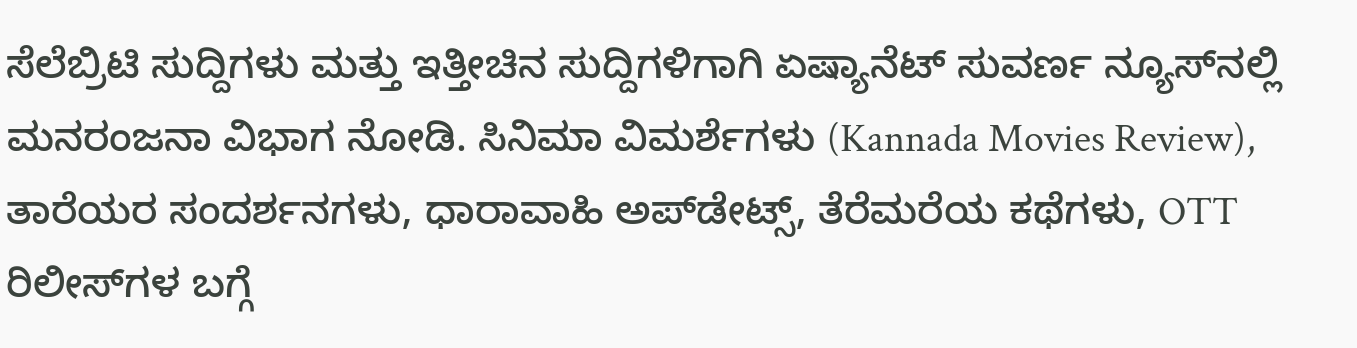ಸೆಲೆಬ್ರಿಟಿ ಸುದ್ದಿಗಳು ಮತ್ತು ಇತ್ತೀಚಿನ ಸುದ್ದಿಗಳಿಗಾಗಿ ಏಷ್ಯಾನೆಟ್ ಸುವರ್ಣ ನ್ಯೂಸ್‌ನಲ್ಲಿ ಮನರಂಜನಾ ವಿಭಾಗ ನೋಡಿ. ಸಿನಿಮಾ ವಿಮರ್ಶೆಗಳು (Kannada Movies Review), ತಾರೆಯರ ಸಂದರ್ಶನಗಳು, ಧಾರಾವಾಹಿ ಅಪ್‌ಡೇಟ್ಸ್‌, ತೆರೆಮರೆಯ ಕಥೆಗಳು, OTT ರಿಲೀಸ್‌ಗಳ ಬಗ್ಗೆ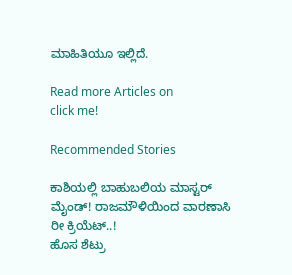ಮಾಹಿತಿಯೂ ಇಲ್ಲಿದೆ.

Read more Articles on
click me!

Recommended Stories

ಕಾಶಿಯಲ್ಲಿ ಬಾಹುಬಲಿಯ ಮಾಸ್ಟರ್ ಮೈಂಡ್! ರಾಜಮೌಳಿಯಿಂದ ವಾರಣಾಸಿ ರೀ ಕ್ರಿಯೆಟ್..!
ಹೊಸ ಶೆಟ್ರು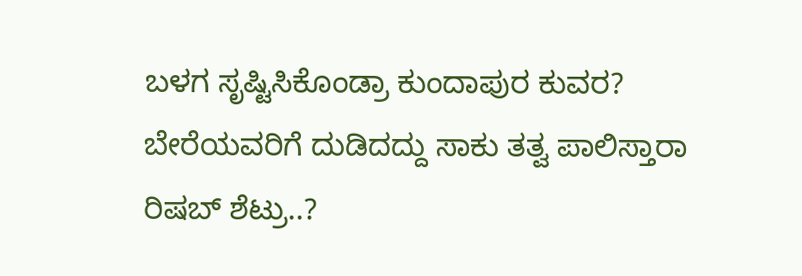ಬಳಗ ಸೃಷ್ಟಿಸಿಕೊಂಡ್ರಾ ಕುಂದಾಪುರ ಕುವರ? ಬೇರೆಯವರಿಗೆ ದುಡಿದದ್ದು ಸಾಕು ತತ್ವ ಪಾಲಿಸ್ತಾರಾ ರಿಷಬ್ ಶೆಟ್ರು..?